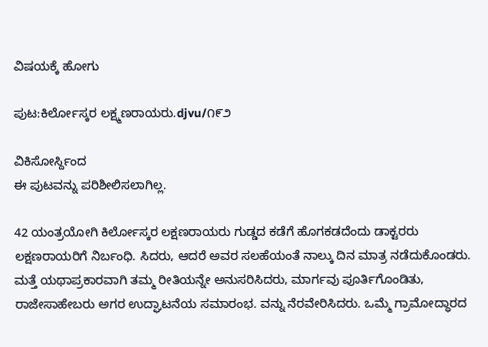ವಿಷಯಕ್ಕೆ ಹೋಗು

ಪುಟ:ಕಿರ್ಲೋಸ್ಕರ ಲಕ್ಷ್ಮಣರಾಯರು.djvu/೧೯೨

ವಿಕಿಸೋರ್ಸ್ದಿಂದ
ಈ ಪುಟವನ್ನು ಪರಿಶೀಲಿಸಲಾಗಿಲ್ಲ.

42 ಯಂತ್ರಯೋಗಿ ಕಿರ್ಲೋಸ್ಕರ ಲಕ್ಷಣರಾಯರು ಗುಡ್ಡದ ಕಡೆಗೆ ಹೊಗಕಡದೆಂದು ಡಾಕ್ಟರರು ಲಕ್ಷಣರಾಯರಿಗೆ ನಿರ್ಬಂಧಿ. ಸಿದರು, ಆದರೆ ಅವರ ಸಲಹೆಯಂತೆ ನಾಲ್ಕು ದಿನ ಮಾತ್ರ ನಡೆದುಕೊಂಡರು. ಮತ್ತೆ ಯಥಾಪ್ರಕಾರವಾಗಿ ತಮ್ಮ ರೀತಿಯನ್ನೇ ಅನುಸರಿಸಿದರು, ಮಾರ್ಗವು ಪೂರ್ತಿಗೊಂಡಿತು, ರಾಜೇಸಾಹೇಬರು ಅಗರ ಉದ್ಘಾಟನೆಯ ಸಮಾರಂಭ. ವನ್ನು ನೆರವೇರಿಸಿದರು. ಒಮ್ಮೆ ಗ್ರಾಮೋದ್ಧಾರದ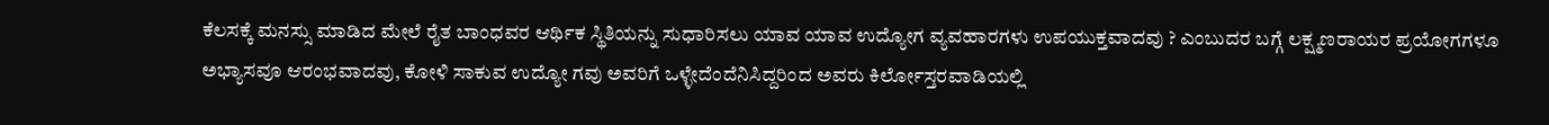ಕೆಲಸಕ್ಕೆ ಮನಸ್ಸು ಮಾಡಿದ ಮೇಲೆ ರೈತ ಬಾಂಧವರ ಆರ್ಥಿಕ ಸ್ಥಿತಿಯನ್ನು ಸುಧಾರಿಸಲು ಯಾವ ಯಾವ ಉದ್ಯೋಗ ವ್ಯವಹಾರಗಳು ಉಪಯುಕ್ತವಾದವು ? ಎಂಬುದರ ಬಗ್ಗೆ ಲಕ್ಷ್ಮಣರಾಯರ ಪ್ರಯೋಗಗಳೂ ಅಭ್ಯಾಸವೂ ಆರಂಭವಾದವು, ಕೋಳಿ ಸಾಕುವ ಉದ್ಯೋ ಗವು ಅವರಿಗೆ ಒಳ್ಳೇದೆಂದೆನಿಸಿದ್ದರಿಂದ ಅವರು ಕಿರ್ಲೋಸ್ತರವಾಡಿಯಲ್ಲಿ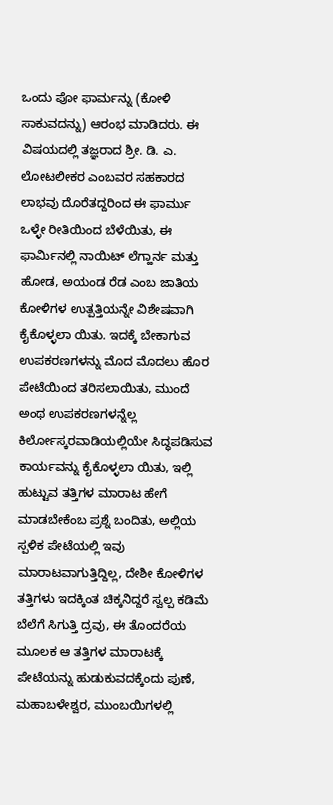ಒಂದು ಪೋ ಫಾರ್ಮನ್ನು (ಕೋಳಿ ಸಾಕುವದನ್ನು) ಆರಂಭ ಮಾಡಿದರು. ಈ ವಿಷಯದಲ್ಲಿ ತಜ್ಞರಾದ ಶ್ರೀ. ಡಿ. ಎ. ಲೋಟಲೀಕರ ಎಂಬವರ ಸಹಕಾರದ ಲಾಭವು ದೊರೆತದ್ದರಿಂದ ಈ ಫಾರ್ಮು ಒಳ್ಳೇ ರೀತಿಯಿಂದ ಬೆಳೆಯಿತು, ಈ ಫಾರ್ಮಿನಲ್ಲಿ ನಾಯಿಟ್ ಲೆಗ್ಹಾರ್ನ ಮತ್ತು ಹೋಡ, ಅಯಂಡ ರೆಡ ಎಂಬ ಜಾತಿಯ ಕೋಳಿಗಳ ಉತ್ಪತ್ತಿಯನ್ನೇ ವಿಶೇಷವಾಗಿ ಕೈಕೊಳ್ಳಲಾ ಯಿತು. ಇದಕ್ಕೆ ಬೇಕಾಗುವ ಉಪಕರಣಗಳನ್ನು ಮೊದ ಮೊದಲು ಹೊರ ಪೇಟೆಯಿಂದ ತರಿಸಲಾಯಿತು, ಮುಂದೆ ಅಂಥ ಉಪಕರಣಗಳನ್ನೆಲ್ಲ ಕಿರ್ಲೋಸ್ಕರವಾಡಿಯಲ್ಲಿಯೇ ಸಿದ್ಧಪಡಿಸುವ ಕಾರ್ಯವನ್ನು ಕೈಕೊಳ್ಳಲಾ ಯಿತು, ಇಲ್ಲಿ ಹುಟ್ಟುವ ತತ್ತಿಗಳ ಮಾರಾಟ ಹೇಗೆ ಮಾಡಬೇಕೆಂಬ ಪ್ರಶ್ನೆ ಬಂದಿತು, ಅಲ್ಲಿಯ ಸ್ಪಳಿಕ ಪೇಟೆಯಲ್ಲಿ ಇವು ಮಾರಾಟವಾಗುತ್ತಿದ್ದಿಲ್ಲ, ದೇಶೀ ಕೋಳಿಗಳ ತತ್ತಿಗಳು ಇದಕ್ಕಿಂತ ಚಿಕ್ಕನಿದ್ದರೆ ಸ್ವಲ್ಪ ಕಡಿಮೆ ಬೆಲೆಗೆ ಸಿಗುತ್ತಿ ದ್ರವು, ಈ ತೊಂದರೆಯ ಮೂಲಕ ಆ ತತ್ತಿಗಳ ಮಾರಾಟಕ್ಕೆ ಪೇಟೆಯನ್ನು ಹುಡುಕುವದಕ್ಕೆಂದು ಪುಣೆ, ಮಹಾಬಳೇಶ್ವರ, ಮುಂಬಯಿಗಳಲ್ಲಿ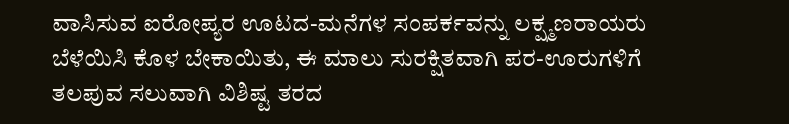ವಾಸಿಸುವ ಐರೋಪ್ಯರ ಊಟದ-ಮನೆಗಳ ಸಂಪರ್ಕವನ್ನು ಲಕ್ಷ್ಮಣರಾಯರು ಬೆಳೆಯಿಸಿ ಕೊಳ ಬೇಕಾಯಿತು, ಈ ಮಾಲು ಸುರಕ್ಷಿತವಾಗಿ ಪರ-ಊರುಗಳಿಗೆ ತಲಪುವ ಸಲುವಾಗಿ ವಿಶಿಷ್ಟ ತರದ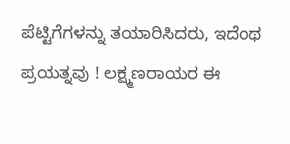ಪೆಟ್ಟಿಗೆಗಳನ್ನು ತಯಾರಿಸಿದರು, ಇದೆಂಥ ಪ್ರಯತ್ನವು ! ಲಕ್ಷ್ಮಣರಾಯರ ಈ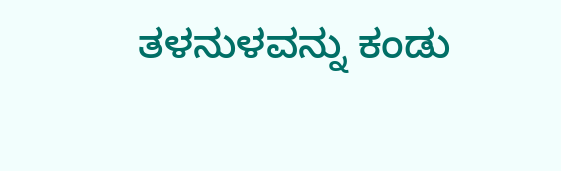ತಳನುಳವನ್ನು ಕಂಡು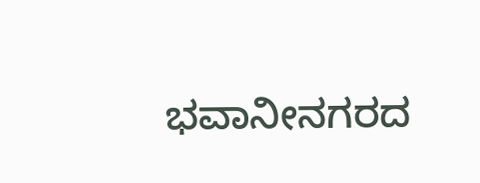ಭವಾನೀನಗರದ